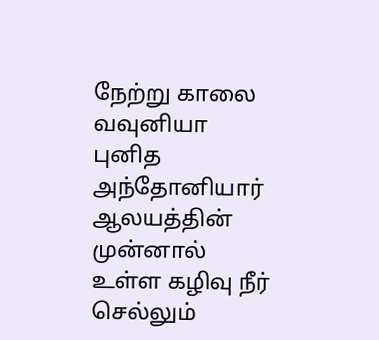நேற்று காலை வவுனியா புனித அந்தோனியார் ஆலயத்தின் முன்னால் உள்ள கழிவு நீர் செல்லும்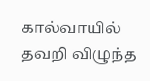கால்வாயில் தவறி விழுந்த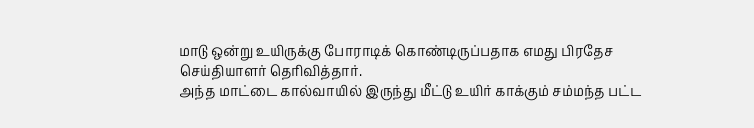மாடு ஒன்று உயிருக்கு போராடிக் கொண்டிருப்பதாக எமது பிரதேச செய்தியாளர் தெரிவித்தார்.
அந்த மாட்டை கால்வாயில் இருந்து மீட்டு உயிர் காக்கும் சம்மந்த பட்ட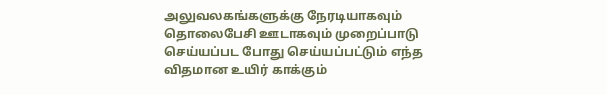அலுவலகங்களுக்கு நேரடியாகவும் தொலைபேசி ஊடாகவும் முறைப்பாடு செய்யப்பட போது செய்யப்பட்டும் எந்த விதமான உயிர் காக்கும்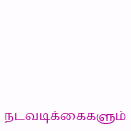நடவடிக்கைகளும்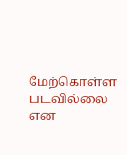மேற்கொள்ள படவில்லை என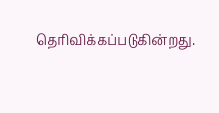தெரிவிக்கப்படுகின்றது.